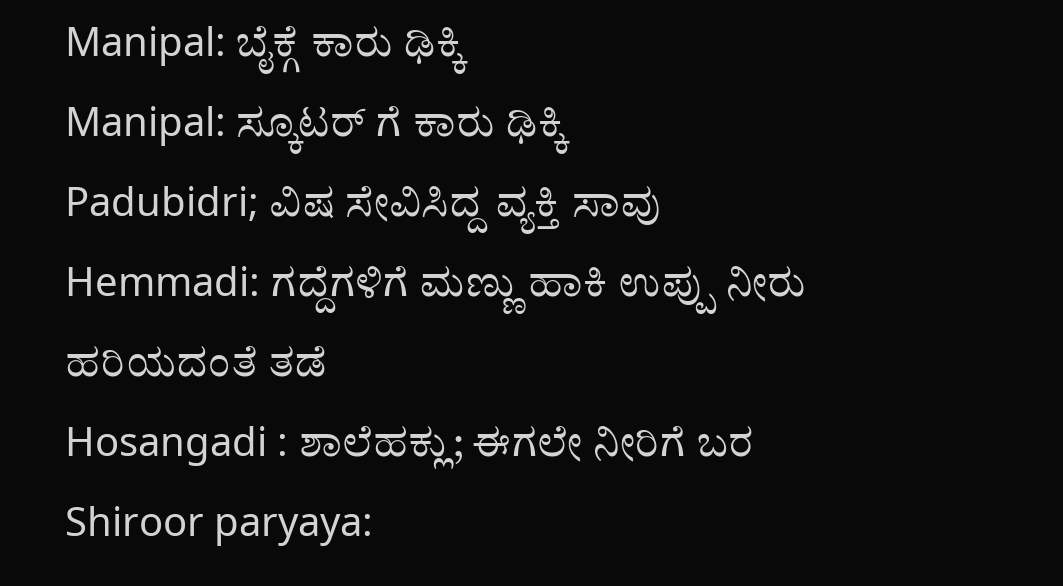Manipal: ಬೈಕ್ಗೆ ಕಾರು ಢಿಕ್ಕಿ
Manipal: ಸ್ಕೂಟರ್ ಗೆ ಕಾರು ಢಿಕ್ಕಿ
Padubidri; ವಿಷ ಸೇವಿಸಿದ್ದ ವ್ಯಕ್ತಿ ಸಾವು
Hemmadi: ಗದ್ದೆಗಳಿಗೆ ಮಣ್ಣು ಹಾಕಿ ಉಪ್ಪು ನೀರು ಹರಿಯದಂತೆ ತಡೆ
Hosangadi : ಶಾಲೆಹಕ್ಲು; ಈಗಲೇ ನೀರಿಗೆ ಬರ
Shiroor paryaya: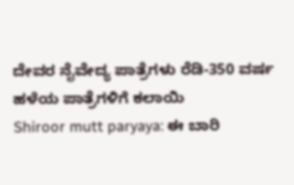ದೇವರ ನೈವೇದ್ಯ ಪಾತ್ರೆಗಳು ರೆಡಿ-350 ವರ್ಷ ಹಳೆಯ ಪಾತ್ರೆಗಳಿಗೆ ಕಲಾಯಿ
Shiroor mutt paryaya: ಈ ಬಾರಿ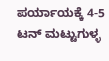ಪರ್ಯಾಯಕ್ಕೆ 4-5 ಟನ್ ಮಟ್ಟುಗುಳ್ಳ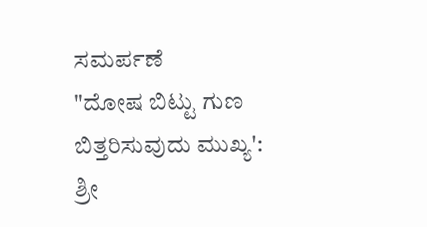ಸಮರ್ಪಣೆ
"ದೋಷ ಬಿಟ್ಟು ಗುಣ ಬಿತ್ತರಿಸುವುದು ಮುಖ್ಯ': ಶ್ರೀ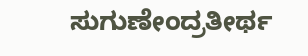ಸುಗುಣೇಂದ್ರತೀರ್ಥ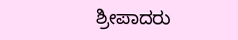ಶ್ರೀಪಾದರು